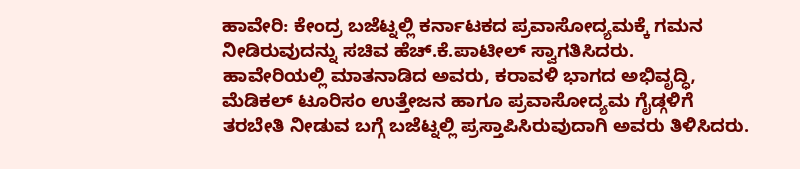ಹಾವೇರಿ: ಕೇಂದ್ರ ಬಜೆಟ್ನಲ್ಲಿ ಕರ್ನಾಟಕದ ಪ್ರವಾಸೋದ್ಯಮಕ್ಕೆ ಗಮನ ನೀಡಿರುವುದನ್ನು ಸಚಿವ ಹೆಚ್.ಕೆ.ಪಾಟೀಲ್ ಸ್ವಾಗತಿಸಿದರು.
ಹಾವೇರಿಯಲ್ಲಿ ಮಾತನಾಡಿದ ಅವರು, ಕರಾವಳಿ ಭಾಗದ ಅಭಿವೃದ್ಧಿ, ಮೆಡಿಕಲ್ ಟೂರಿಸಂ ಉತ್ತೇಜನ ಹಾಗೂ ಪ್ರವಾಸೋದ್ಯಮ ಗೈಡ್ಗಳಿಗೆ ತರಬೇತಿ ನೀಡುವ ಬಗ್ಗೆ ಬಜೆಟ್ನಲ್ಲಿ ಪ್ರಸ್ತಾಪಿಸಿರುವುದಾಗಿ ಅವರು ತಿಳಿಸಿದರು.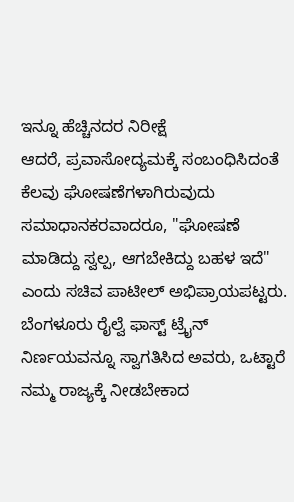ಇನ್ನೂ ಹೆಚ್ಚಿನದರ ನಿರೀಕ್ಷೆ
ಆದರೆ, ಪ್ರವಾಸೋದ್ಯಮಕ್ಕೆ ಸಂಬಂಧಿಸಿದಂತೆ ಕೆಲವು ಘೋಷಣೆಗಳಾಗಿರುವುದು ಸಮಾಧಾನಕರವಾದರೂ, "ಘೋಷಣೆ ಮಾಡಿದ್ದು ಸ್ವಲ್ಪ, ಆಗಬೇಕಿದ್ದು ಬಹಳ ಇದೆ" ಎಂದು ಸಚಿವ ಪಾಟೀಲ್ ಅಭಿಪ್ರಾಯಪಟ್ಟರು. ಬೆಂಗಳೂರು ರೈಲ್ವೆ ಫಾಸ್ಟ್ ಟ್ರೈನ್ ನಿರ್ಣಯವನ್ನೂ ಸ್ವಾಗತಿಸಿದ ಅವರು, ಒಟ್ಟಾರೆ ನಮ್ಮ ರಾಜ್ಯಕ್ಕೆ ನೀಡಬೇಕಾದ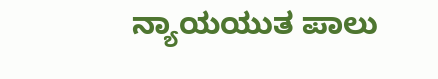ನ್ಯಾಯಯುತ ಪಾಲು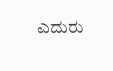ಎದುರು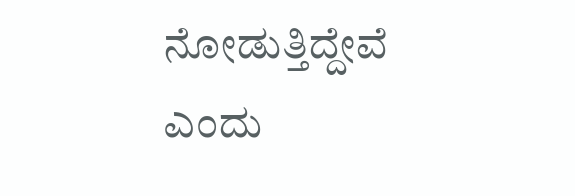ನೋಡುತ್ತಿದ್ದೇವೆ ಎಂದು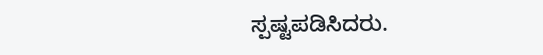ಸ್ಪಷ್ಟಪಡಿಸಿದರು.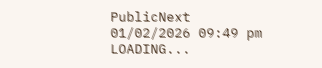PublicNext
01/02/2026 09:49 pm
LOADING...